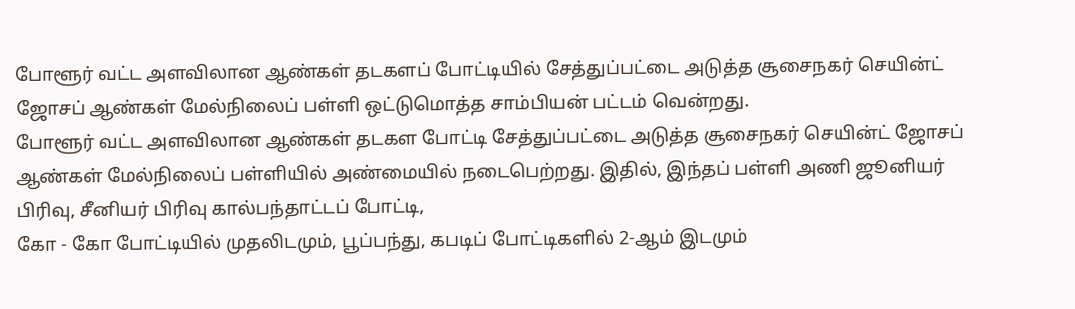போளூர் வட்ட அளவிலான ஆண்கள் தடகளப் போட்டியில் சேத்துப்பட்டை அடுத்த சூசைநகர் செயின்ட் ஜோசப் ஆண்கள் மேல்நிலைப் பள்ளி ஒட்டுமொத்த சாம்பியன் பட்டம் வென்றது.
போளூர் வட்ட அளவிலான ஆண்கள் தடகள போட்டி சேத்துப்பட்டை அடுத்த சூசைநகர் செயின்ட் ஜோசப் ஆண்கள் மேல்நிலைப் பள்ளியில் அண்மையில் நடைபெற்றது. இதில், இந்தப் பள்ளி அணி ஜூனியர் பிரிவு, சீனியர் பிரிவு கால்பந்தாட்டப் போட்டி,
கோ - கோ போட்டியில் முதலிடமும், பூப்பந்து, கபடிப் போட்டிகளில் 2-ஆம் இடமும்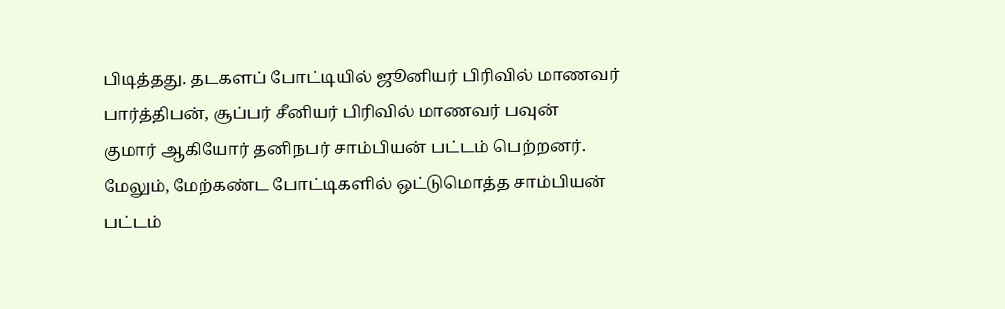பிடித்தது. தடகளப் போட்டியில் ஜூனியர் பிரிவில் மாணவர் பார்த்திபன், சூப்பர் சீனியர் பிரிவில் மாணவர் பவுன்
குமார் ஆகியோர் தனிநபர் சாம்பியன் பட்டம் பெற்றனர். மேலும், மேற்கண்ட போட்டிகளில் ஒட்டுமொத்த சாம்பியன் பட்டம்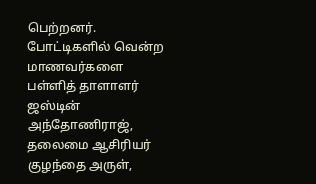பெற்றனர்.
போட்டிகளில் வென்ற மாணவர்களை பள்ளித் தாளாளர் ஜஸ்டின் அந்தோணிராஜ், தலைமை ஆசிரியர் குழந்தை அருள்,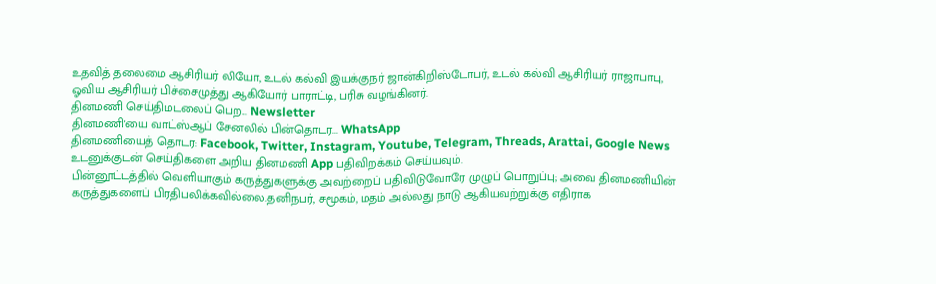உதவித் தலைமை ஆசிரியர் லியோ, உடல் கல்வி இயக்குநர் ஜான்கிறிஸ்டோபர், உடல் கல்வி ஆசிரியர் ராஜாபாபு, ஓவிய ஆசிரியர் பிச்சைமுத்து ஆகியோர் பாராட்டி, பரிசு வழங்கினர்.
தினமணி செய்திமடலைப் பெற... Newsletter
தினமணி'யை வாட்ஸ்ஆப் சேனலில் பின்தொடர... WhatsApp
தினமணியைத் தொடர: Facebook, Twitter, Instagram, Youtube, Telegram, Threads, Arattai, Google News
உடனுக்குடன் செய்திகளை அறிய தினமணி App பதிவிறக்கம் செய்யவும்.
பின்னூட்டத்தில் வெளியாகும் கருத்துகளுக்கு அவற்றைப் பதிவிடுவோரே முழுப் பொறுப்பு; அவை தினமணியின் கருத்துகளைப் பிரதிபலிக்கவில்லை.தனிநபர், சமூகம், மதம் அல்லது நாடு ஆகியவற்றுக்கு எதிராக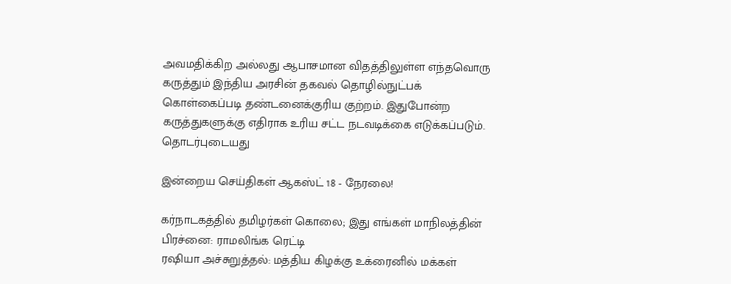அவமதிக்கிற அல்லது ஆபாசமான விதத்திலுள்ள எந்தவொரு கருத்தும் இந்திய அரசின் தகவல் தொழில்நுட்பக் கொள்கைப்படி தண்டனைக்குரிய குற்றம். இதுபோன்ற கருத்துகளுக்கு எதிராக உரிய சட்ட நடவடிக்கை எடுக்கப்படும்.
தொடர்புடையது

இன்றைய செய்திகள் ஆகஸ்ட் 18 - நேரலை!

கர்நாடகத்தில் தமிழர்கள் கொலை; இது எங்கள் மாநிலத்தின் பிரச்னை: ராமலிங்க ரெட்டி
ரஷியா அச்சுறுத்தல்: மத்திய கிழக்கு உக்ரைனில் மக்கள்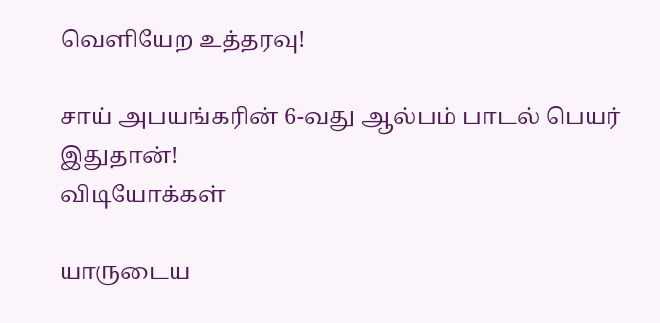வெளியேற உத்தரவு!

சாய் அபயங்கரின் 6-வது ஆல்பம் பாடல் பெயர் இதுதான்!
விடியோக்கள்

யாருடைய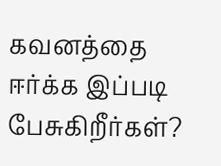கவனத்தை ஈர்க்க இப்படி பேசுகிறீர்கள்?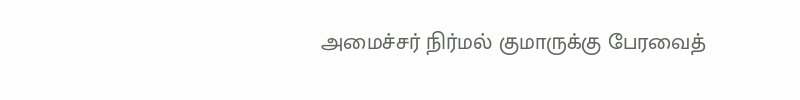அமைச்சர் நிர்மல் குமாருக்கு பேரவைத்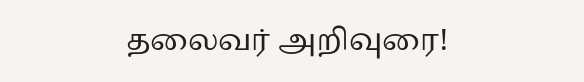தலைவர் அறிவுரை!